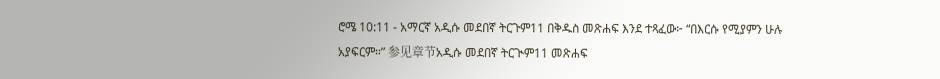ሮሜ 10:11 - አማርኛ አዲሱ መደበኛ ትርጉም11 በቅዱስ መጽሐፍ እንደ ተጻፈው፦ “በእርሱ የሚያምን ሁሉ አያፍርም።” 参见章节አዲሱ መደበኛ ትርጒም11 መጽሐፍ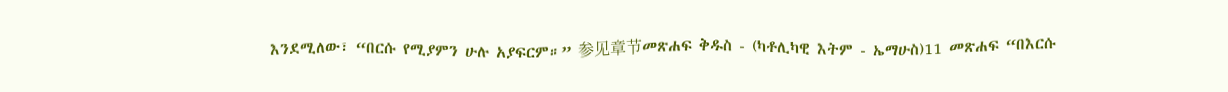እንደሚለው፣ “በርሱ የሚያምን ሁሉ አያፍርም።” 参见章节መጽሐፍ ቅዱስ - (ካቶሊካዊ እትም - ኤማሁስ)11 መጽሐፍ “በእርሱ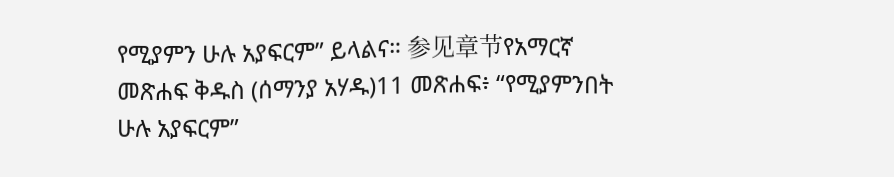የሚያምን ሁሉ አያፍርም” ይላልና። 参见章节የአማርኛ መጽሐፍ ቅዱስ (ሰማንያ አሃዱ)11 መጽሐፍ፥ “የሚያምንበት ሁሉ አያፍርም”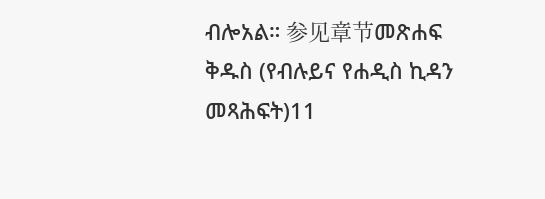ብሎአል። 参见章节መጽሐፍ ቅዱስ (የብሉይና የሐዲስ ኪዳን መጻሕፍት)11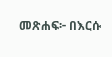መጽሐፍ፦ በእርሱ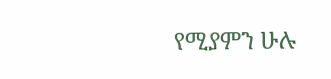የሚያምን ሁሉ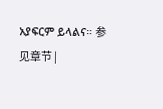አያፍርም ይላልና። 参见章节 |